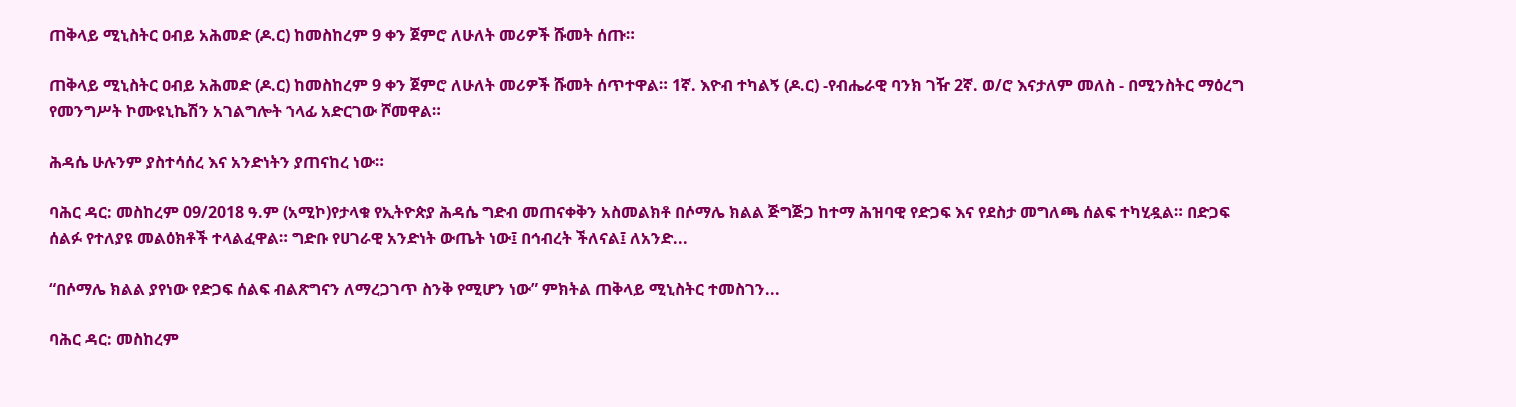ጠቅላይ ሚኒስትር ዐብይ አሕመድ (ዶ.ር) ከመስከረም 9 ቀን ጀምሮ ለሁለት መሪዎች ሹመት ሰጡ።

ጠቅላይ ሚኒስትር ዐብይ አሕመድ (ዶ.ር) ከመስከረም 9 ቀን ጀምሮ ለሁለት መሪዎች ሹመት ሰጥተዋል። 1ኛ. እዮብ ተካልኝ (ዶ.ር) -የብሔራዊ ባንክ ገዥ 2ኛ. ወ/ሮ እናታለም መለስ - በሚንስትር ማዕረግ የመንግሥት ኮሙዩኒኬሽን አገልግሎት ኀላፊ አድርገው ሾመዋል።

ሕዳሴ ሁሉንም ያስተሳሰረ እና አንድነትን ያጠናከረ ነው።

ባሕር ዳር: መስከረም 09/2018 ዓ.ም (አሚኮ)የታላቁ የኢትዮጵያ ሕዳሴ ግድብ መጠናቀቅን አስመልክቶ በሶማሌ ክልል ጅግጅጋ ከተማ ሕዝባዊ የድጋፍ እና የደስታ መግለጫ ሰልፍ ተካሂዷል። በድጋፍ ሰልፉ የተለያዩ መልዕክቶች ተላልፈዋል። ግድቡ የሀገራዊ አንድነት ውጤት ነው፤ በኅብረት ችለናል፤ ለአንድ...

“በሶማሌ ክልል ያየነው የድጋፍ ሰልፍ ብልጽግናን ለማረጋገጥ ስንቅ የሚሆን ነው” ምክትል ጠቅላይ ሚኒስትር ተመስገን...

ባሕር ዳር: መስከረም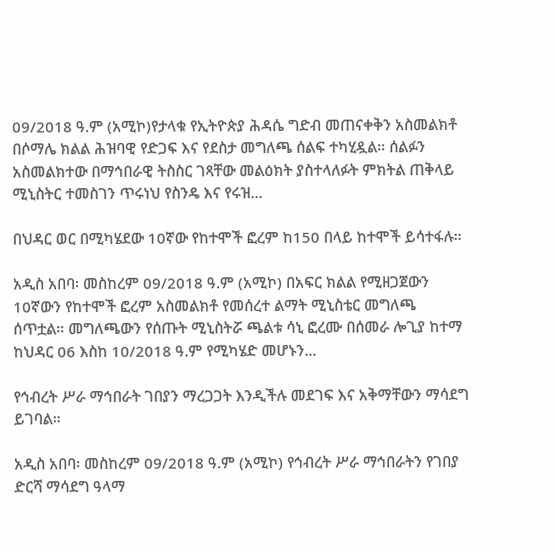09/2018 ዓ.ም (አሚኮ)የታላቁ የኢትዮጵያ ሕዳሴ ግድብ መጠናቀቅን አስመልክቶ በሶማሌ ክልል ሕዝባዊ የድጋፍ እና የደስታ መግለጫ ሰልፍ ተካሂዷል። ሰልፉን አስመልክተው በማኅበራዊ ትስስር ገጻቸው መልዕክት ያስተላለፉት ምክትል ጠቅላይ ሚኒስትር ተመስገን ጥሩነህ የስንዴ እና የሩዝ...

በህዳር ወር በሚካሄደው 10ኛው የከተሞች ፎረም ከ150 በላይ ከተሞች ይሳተፋሉ።

አዲስ አበባ፡ መስከረም 09/2018 ዓ.ም (አሚኮ) በአፍር ክልል የሚዘጋጀውን 10ኛውን የከተሞች ፎረም አስመልክቶ የመሰረተ ልማት ሚኒስቴር መግለጫ ሰጥቷል። መግለጫውን የሰጡት ሚኒስትሯ ጫልቱ ሳኒ ፎረሙ በሰመራ ሎጊያ ከተማ ከህዳር 06 እስከ 10/2018 ዓ.ም የሚካሄድ መሆኑን...

የኅብረት ሥራ ማኅበራት ገበያን ማረጋጋት እንዲችሉ መደገፍ እና አቅማቸውን ማሳደግ ይገባል።

አዲስ አበባ፡ መስከረም 09/2018 ዓ.ም (አሚኮ) የኅብረት ሥራ ማኅበራትን የገበያ ድርሻ ማሳደግ ዓላማ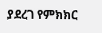ያደረገ የምክክር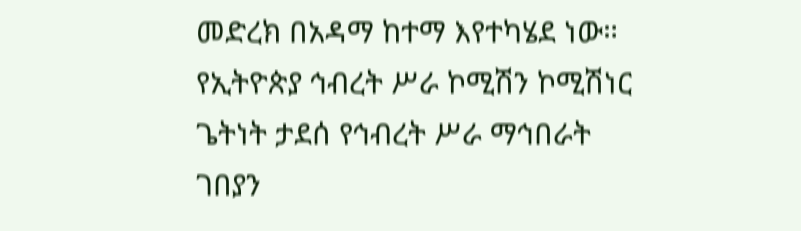መድረክ በአዳማ ከተማ እየተካሄደ ነው። የኢትዮጵያ ኅብረት ሥራ ኮሚሽን ኮሚሽነር ጌትነት ታደሰ የኅብረት ሥራ ማኅበራት ገበያን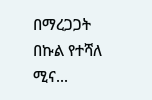በማረጋጋት በኩል የተሻለ ሚና...